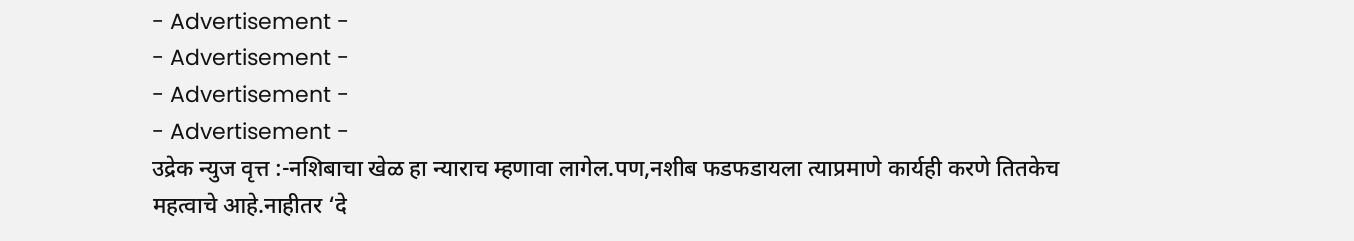- Advertisement -
- Advertisement -
- Advertisement -
- Advertisement -
उद्रेक न्युज वृत्त :-नशिबाचा खेळ हा न्याराच म्हणावा लागेल.पण,नशीब फडफडायला त्याप्रमाणे कार्यही करणे तितकेच महत्वाचे आहे.नाहीतर ‘दे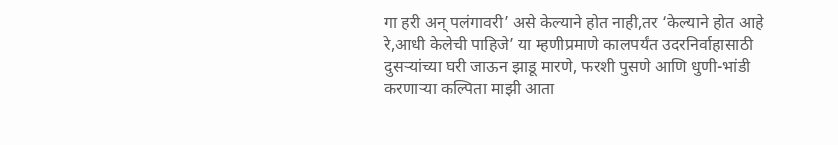गा हरी अन् पलंगावरी’ असे केल्याने होत नाही,तर ‘केल्याने होत आहे रे,आधी केलेची पाहिजे’ या म्हणीप्रमाणे कालपर्यंत उदरनिर्वाहासाठी दुसऱ्यांच्या घरी जाऊन झाडू मारणे, फरशी पुसणे आणि धुणी-भांडी करणाऱ्या कल्पिता माझी आता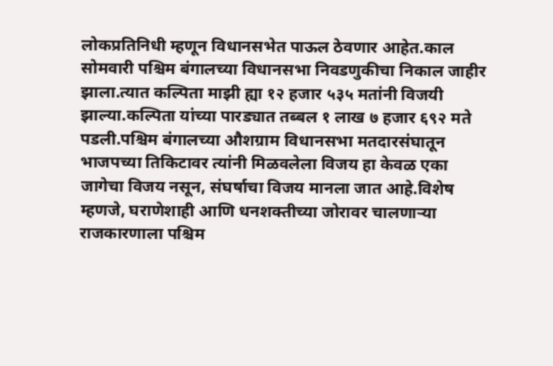लोकप्रतिनिधी म्हणून विधानसभेत पाऊल ठेवणार आहेत.काल सोमवारी पश्चिम बंगालच्या विधानसभा निवडणुकीचा निकाल जाहीर झाला.त्यात कल्पिता माझी ह्या १२ हजार ५३५ मतांनी विजयी झाल्या.कल्पिता यांच्या पारड्यात तब्बल १ लाख ७ हजार ६९२ मते पडली.पश्चिम बंगालच्या औशग्राम विधानसभा मतदारसंघातून भाजपच्या तिकिटावर त्यांनी मिळवलेला विजय हा केवळ एका जागेचा विजय नसून, संघर्षाचा विजय मानला जात आहे.विशेष म्हणजे, घराणेशाही आणि धनशक्तीच्या जोरावर चालणाऱ्या राजकारणाला पश्चिम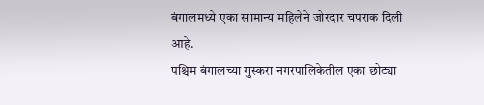बंगालमध्ये एका सामान्य महिलेने जोरदार चपराक दिली आहे.
पश्चिम बंगालच्या गुस्करा नगरपालिकेतील एका छोट्या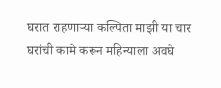घरात राहणाऱ्या कल्पिता माझी या चार घरांची कामे करून महिन्याला अवघे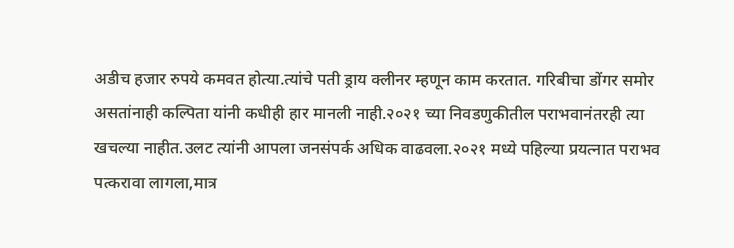अडीच हजार रुपये कमवत होत्या.त्यांचे पती ड्राय क्लीनर म्हणून काम करतात. गरिबीचा डोंगर समोर असतांनाही कल्पिता यांनी कधीही हार मानली नाही.२०२१ च्या निवडणुकीतील पराभवानंतरही त्या खचल्या नाहीत.उलट त्यांनी आपला जनसंपर्क अधिक वाढवला.२०२१ मध्ये पहिल्या प्रयत्नात पराभव पत्करावा लागला,मात्र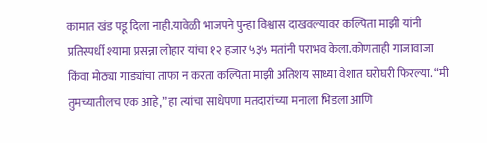कामात खंड पडू दिला नाही.यावेळी भाजपने पुन्हा विश्वास दाखवल्यावर कल्पिता माझी यांनी प्रतिस्पर्धी श्यामा प्रसन्ना लोहार यांचा १२ हजार ५३५ मतांनी पराभव केला.कोणताही गाजावाजा किंवा मोठ्या गाड्यांचा ताफा न करता कल्पिता माझी अतिशय साध्या वेशात घरोघरी फिरल्या. “मी तुमच्यातीलच एक आहे,” हा त्यांचा साधेपणा मतदारांच्या मनाला भिडला आणि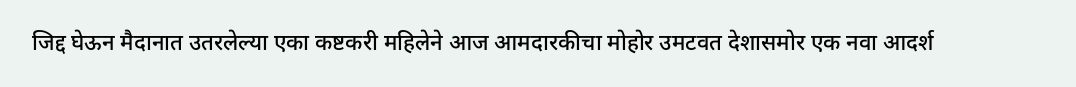जिद्द घेऊन मैदानात उतरलेल्या एका कष्टकरी महिलेने आज आमदारकीचा मोहोर उमटवत देशासमोर एक नवा आदर्श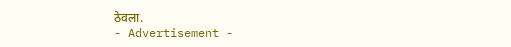ठेवला.
- Advertisement -